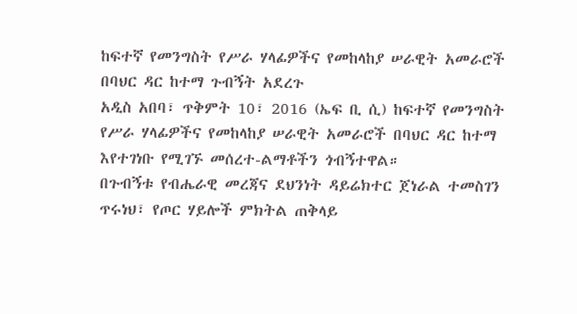ከፍተኛ የመንግስት የሥራ ሃላፊዎችና የመከላከያ ሠራዊት አመራሮች በባህር ዳር ከተማ ጉብኝት አደረጉ
አዲስ አበባ፣ ጥቅምት 10፣ 2016 (ኤፍ ቢ ሲ) ከፍተኛ የመንግስት የሥራ ሃላፊዎችና የመከላከያ ሠራዊት አመራሮች በባህር ዳር ከተማ እየተገነቡ የሚገኙ መሰረተ-ልማቶችን ጎብኝተዋል።
በጉብኝቱ የብሔራዊ መረጃና ደህንነት ዳይሬክተር ጀነራል ተመስገን ጥሩነህ፣ የጦር ሃይሎች ምክትል ጠቅላይ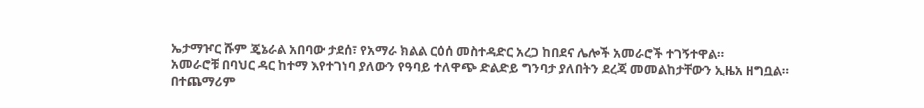ኤታማዦር ሹም ጄኔራል አበባው ታደሰ፣ የአማራ ክልል ርዕሰ መስተዳድር አረጋ ከበደና ሌሎች አመራሮች ተገኝተዋል።
አመራሮቹ በባህር ዳር ከተማ እየተገነባ ያለውን የዓባይ ተለዋጭ ድልድይ ግንባታ ያለበትን ደረጃ መመልከታቸውን ኢዜአ ዘግቧል።
በተጨማሪም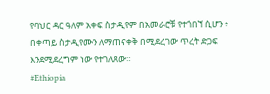የባህር ዳር ዓለም አቀፍ ስታዲየም በአመራሮቹ የተጎበኘ ሲሆን ፥ በቀጣይ ስታዲየሙን ለማጠናቀቅ በሚደረገው ጥረት ድጋፍ እንደሚደረግም ነው የተገለጸው።
#Ethiopia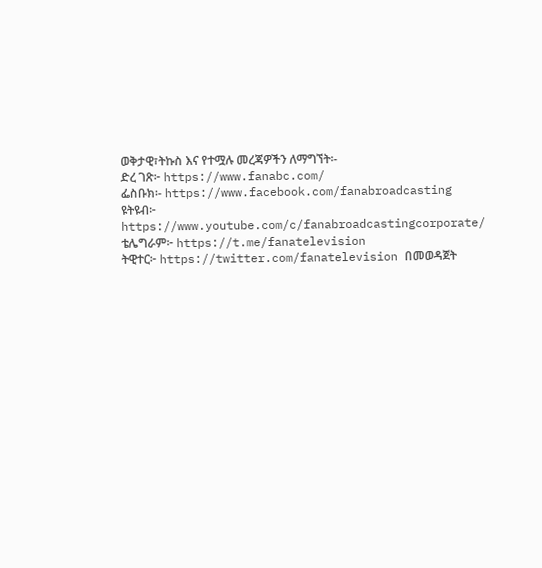ወቅታዊ፣ትኩስ እና የተሟሉ መረጃዎችን ለማግኘት፡-
ድረ ገጽ፦ https://www.fanabc.com/
ፌስቡክ፡- https://www.facebook.com/fanabroadcasting
ዩትዩብ፦ https://www.youtube.com/c/fanabroadcastingcorporate/
ቴሌግራም፦ https://t.me/fanatelevision
ትዊተር፦ https://twitter.com/fanatelevision በመወዳጀት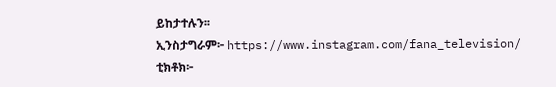ይከታተሉን፡፡
ኢንስታግራም፦ https://www.instagram.com/fana_television/
ቲክቶክ፦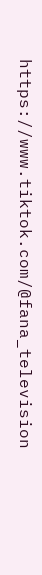https://www.tiktok.com/@fana_television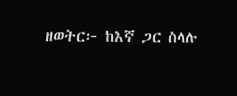ዘወትር፦ ከእኛ ጋር ስላሉ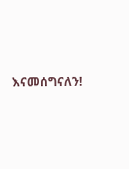እናመሰግናለን!